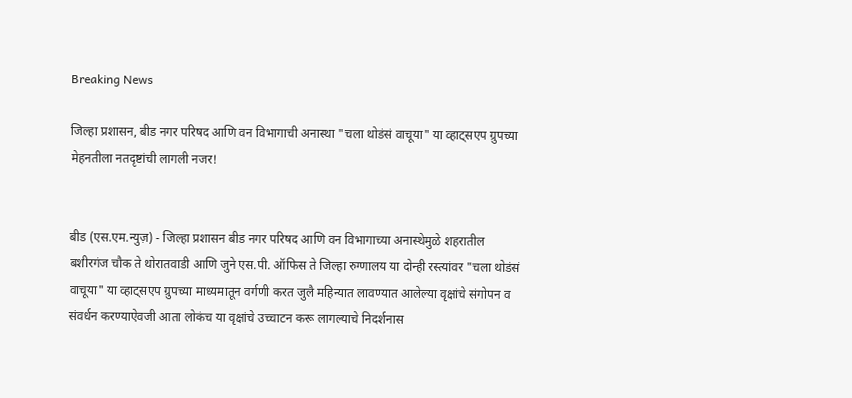Breaking News

जिल्हा प्रशासन, बीड नगर परिषद आणि वन विभागाची अनास्था "चला थोडंसं वाचूया" या व्हाट्सएप ग्रुपच्या मेहनतीला नतदृष्टांची लागली नजर!


बीड (एस.एम.न्युज़) - जिल्हा प्रशासन बीड नगर परिषद आणि वन विभागाच्या अनास्थेमुळे शहरातील बशीरगंज चौक ते थोरातवाडी आणि जुने एस.पी. ऑफिस ते जिल्हा रुग्णालय या दोन्ही रस्त्यांवर "चला थोडंसं वाचूया" या व्हाट्सएप ग्रुपच्या माध्यमातून वर्गणी करत जुलै महिन्यात लावण्यात आलेल्या वृक्षांचे संगोपन व संवर्धन करण्याऐवजी आता लोकंच या वृक्षांचे उच्चाटन करू लागल्याचे निदर्शनास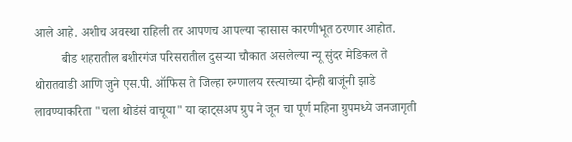आले आहे. अशीच अवस्था राहिली तर आपणच आपल्या ऱ्हासास कारणीभूत ठरणार आहोत.
         बीड शहरातील बशीरगंज परिसरातील दुसऱ्या चौकात असलेल्या न्यू सुंदर मेडिकल ते थोरातवाडी आणि जुने एस.पी. ऑफिस ते जिल्हा रुग्णालय रस्त्याच्या दोन्ही बाजूंनी झाडे लावण्याकरिता "चला थोडंसं वाचूया" या व्हाट्सअप ग्रुप ने जून चा पूर्ण महिना ग्रुपमध्ये जनजागृती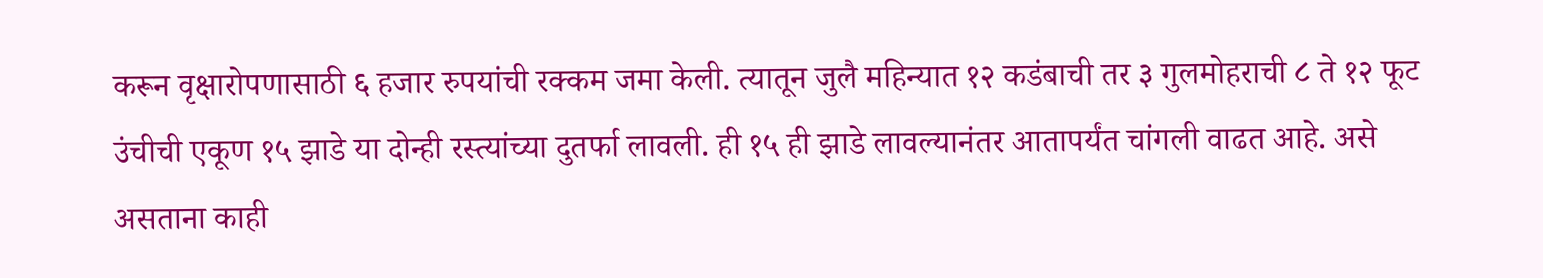करून वृक्षारोपणासाठी ६ हजार रुपयांची रक्कम जमा केली. त्यातून जुलै महिन्यात १२ कडंबाची तर ३ गुलमोहराची ८ ते १२ फूट उंचीची एकूण १५ झाडे या दोन्ही रस्त्यांच्या दुतर्फा लावली. ही १५ ही झाडे लावल्यानंतर आतापर्यंत चांगली वाढत आहे. असे असताना काही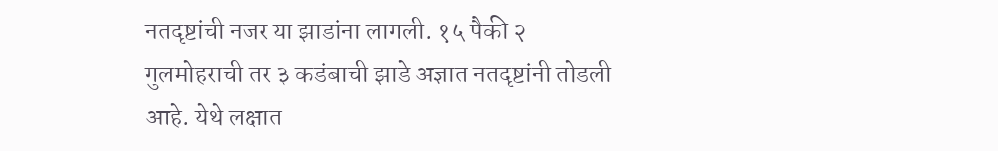नतदृष्टांची नजर या झाडांना लागली. १५ पैकी २ गुलमोहराची तर ३ कडंबाची झाडे अज्ञात नतदृष्टांनी तोडली आहे. येथे लक्षात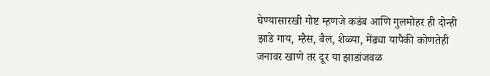घेण्यासारखी गोष्ट म्हणजे कडंब आणि गुलमोहर ही दोन्ही झाडे गाय, म्हैस, बैल, शेळ्या, मेंढ्या यापैकी कोणतेही जनावर खाणे तर दूर या झाडांजवळ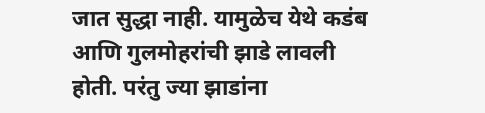जात सुद्धा नाही. यामुळेच येथे कडंब आणि गुलमोहरांची झाडे लावली होती. परंतु ज्या झाडांना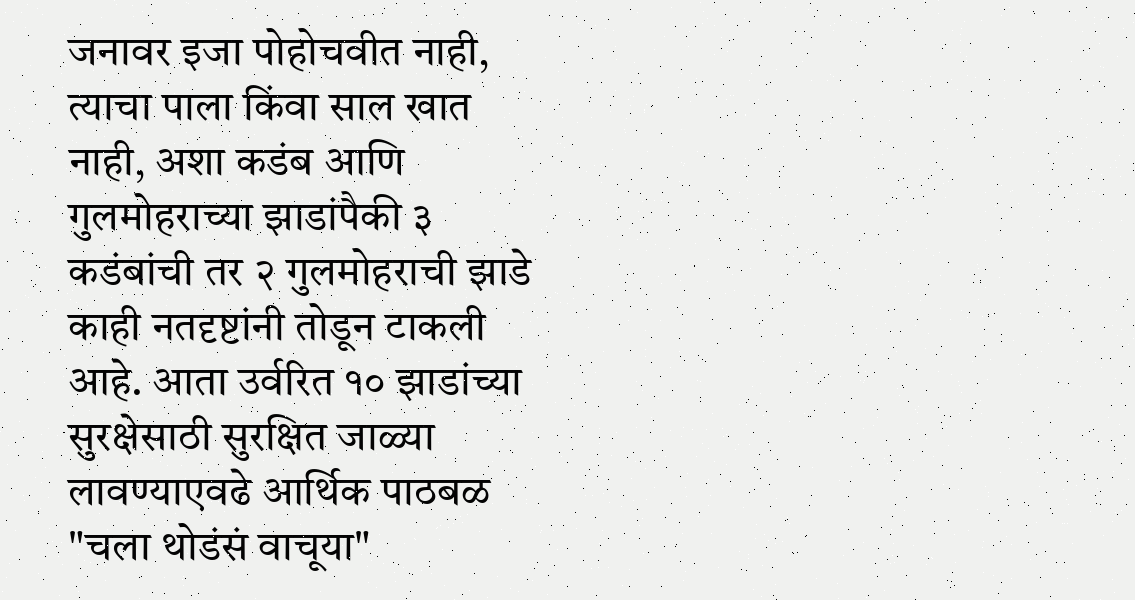जनावर इजा पोहोचवीत नाही, त्याचा पाला किंवा साल खात नाही, अशा कडंब आणि गुलमोहराच्या झाडांपैकी ३ कडंबांची तर २ गुलमोहराची झाडे काही नतदृष्टांनी तोडून टाकली आहे. आता उर्वरित १० झाडांच्या सुरक्षेसाठी सुरक्षित जाळ्या लावण्याएवढे आर्थिक पाठबळ "चला थोडंसं वाचूया"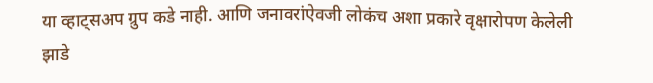या व्हाट्सअप ग्रुप कडे नाही. आणि जनावरांऐवजी लोकंच अशा प्रकारे वृक्षारोपण केलेली झाडे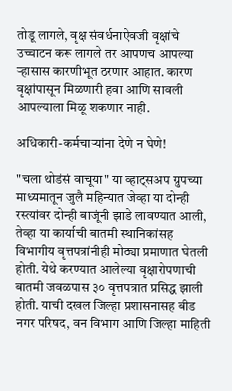तोडू लागले, वृक्ष संवर्धनाऐवजी वृक्षांचे उच्चाटन करू लागले तर आपणच आपल्या ऱ्हासास कारणीभूत ठरणार आहात. कारण वृक्षांपासून मिळणारी हवा आणि सावली आपल्याला मिळू शकणार नाही.

अधिकारी-कर्मचाऱ्यांना देणे न घेणे!

"चला थोडंसं वाचूया" या व्हाट्सअप ग्रुपच्या माध्यमातून जुलै महिन्यात जेव्हा या दोन्ही रस्त्यांवर दोन्ही बाजूंनी झाडे लावण्यात आली, तेव्हा या कार्याची बातमी स्थानिकांसह विभागीय वृत्तपत्रांनीही मोठ्या प्रमाणात घेतली होती. येथे करण्यात आलेल्या वृक्षारोपणाची बातमी जवळपास ३० वृत्तपत्रात प्रसिद्ध झाली होती. याची दखल जिल्हा प्रशासनासह बीड नगर परिषद, वन विभाग आणि जिल्हा माहिती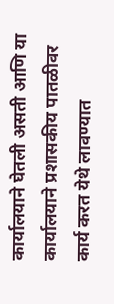कार्यालयाने घेतली असती आणि या कार्यालयाने प्रशासकीय पातळीवर कार्य करत येथे लावण्यात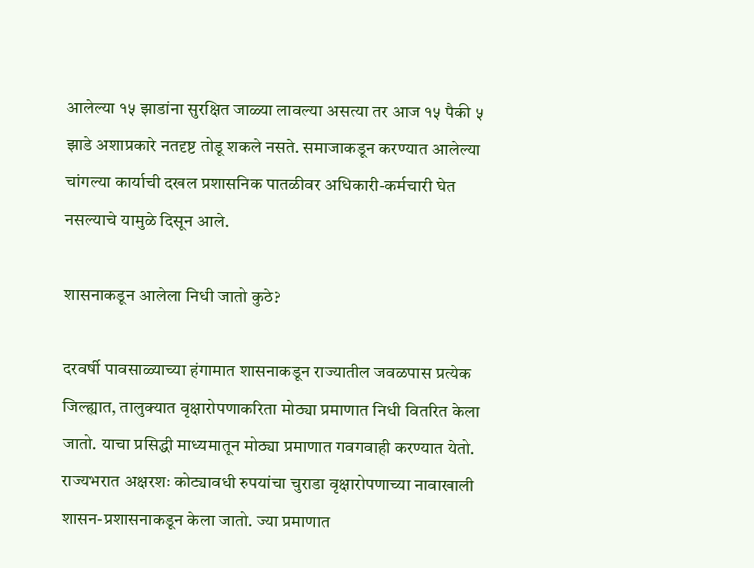आलेल्या १५ झाडांना सुरक्षित जाळ्या लावल्या असत्या तर आज १५ पैकी ५ झाडे अशाप्रकारे नतदृष्ट तोडू शकले नसते. समाजाकडून करण्यात आलेल्या चांगल्या कार्याची दखल प्रशासनिक पातळीवर अधिकारी-कर्मचारी घेत नसल्याचे यामुळे दिसून आले.

शासनाकडून आलेला निधी जातो कुठे?

दरवर्षी पावसाळ्याच्या हंगामात शासनाकडून राज्यातील जवळपास प्रत्येक जिल्ह्यात, तालुक्यात वृक्षारोपणाकरिता मोठ्या प्रमाणात निधी वितरित केला जातो. याचा प्रसिद्धी माध्यमातून मोठ्या प्रमाणात गवगवाही करण्यात येतो. राज्यभरात अक्षरशः कोट्यावधी रुपयांचा चुराडा वृक्षारोपणाच्या नावाखाली शासन-प्रशासनाकडून केला जातो. ज्या प्रमाणात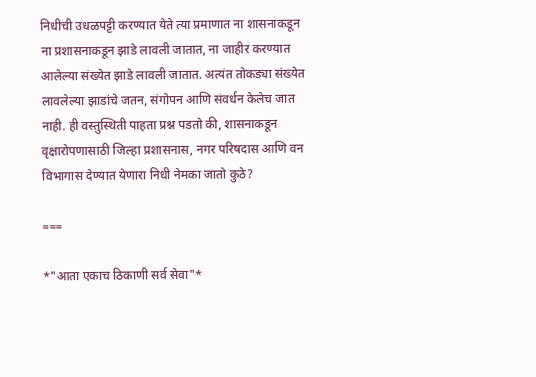निधीची उधळपट्टी करण्यात येते त्या प्रमाणात ना शासनाकडून ना प्रशासनाकडून झाडे लावली जातात, ना जाहीर करण्यात आलेल्या संख्येत झाडे लावली जातात. अत्यंत तोकड्या संख्येत लावलेल्या झाडांचे जतन, संगोपन आणि संवर्धन केलेच जात नाही. ही वस्तुस्थिती पाहता प्रश्न पडतो की, शासनाकडून वृक्षारोपणासाठी जिल्हा प्रशासनास, नगर परिषदास आणि वन विभागास देण्यात येणारा निधी नेमका जातो कुठे?

===

*"आता एकाच ठिकाणी सर्व सेवा"*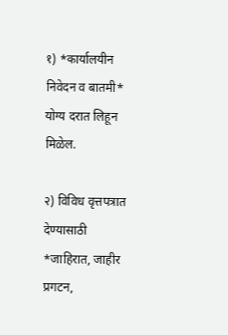१) *कार्यालयीन निवेदन व बातमी* योग्य दरात लिहून मिळेल.

२) विविध वृत्तपत्रात देण्यासाठी *जाहिरात, जाहीर प्रगटन,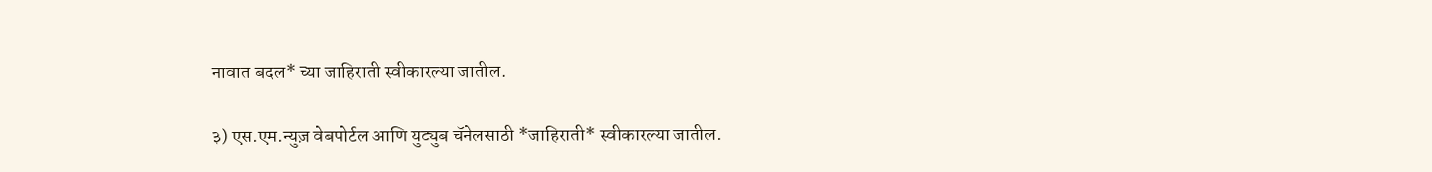नावात बदल* च्या जाहिराती स्वीकारल्या जातील.

३) एस.एम.न्युज़ वेबपोर्टल आणि युट्युब चॅनेलसाठी *जाहिराती* स्वीकारल्या जातील.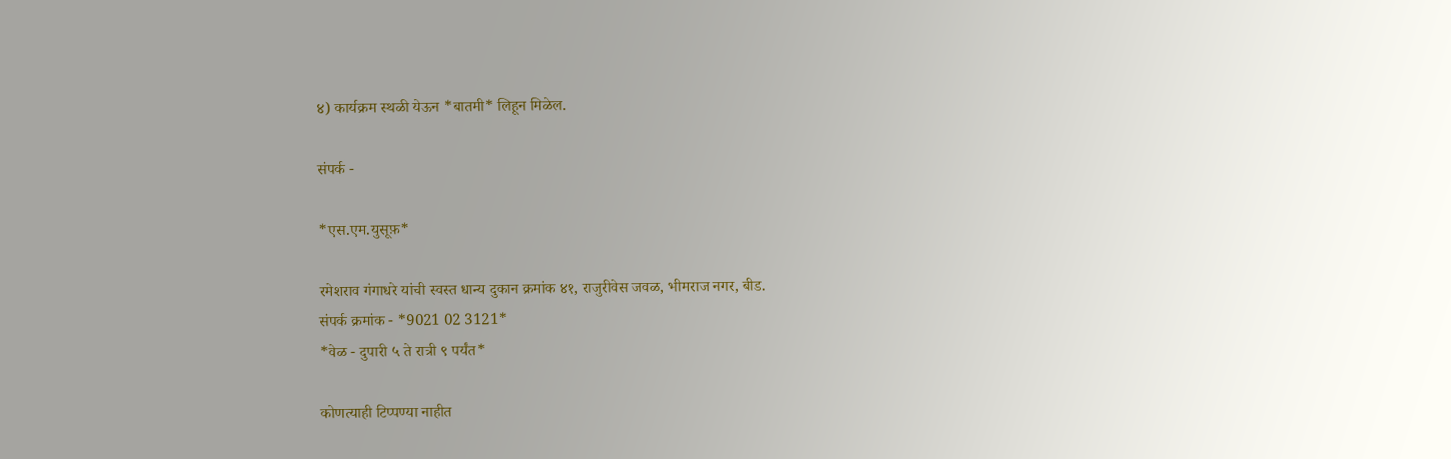४) कार्यक्रम स्थळी येऊन *बातमी* लिहून मिळेल.

संपर्क -

*एस.एम.युसूफ़*

रमेशराव गंगाधरे यांची स्वस्त धान्य दुकान क्रमांक ४१, राजुरीवेस जवळ, भीमराज नगर, बीड.
संपर्क क्रमांक - *9021 02 3121*
*वेळ - दुपारी ५ ते रात्री ९ पर्यंत*

कोणत्याही टिप्पण्‍या नाहीत